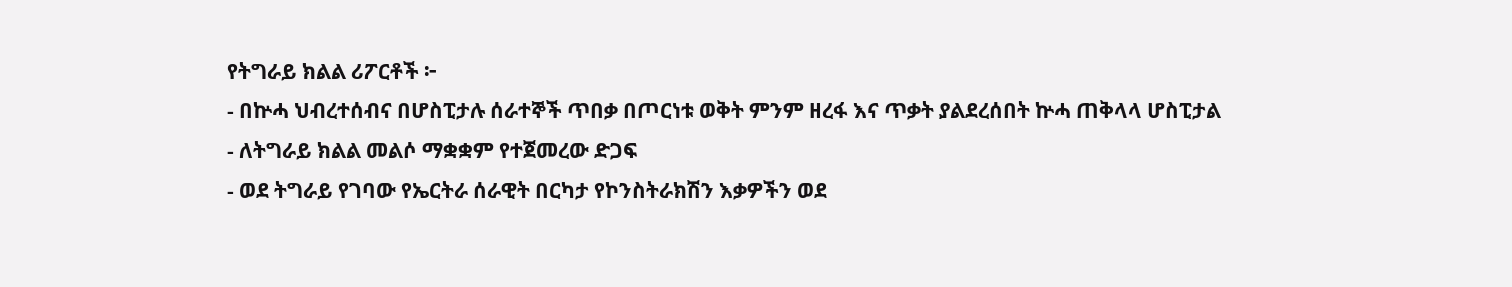የትግራይ ክልል ሪፖርቶች ፦
- በኵሓ ህብረተሰብና በሆስፒታሉ ሰራተኞች ጥበቃ በጦርነቱ ወቅት ምንም ዘረፋ እና ጥቃት ያልደረሰበት ኵሓ ጠቅላላ ሆስፒታል
- ለትግራይ ክልል መልሶ ማቋቋም የተጀመረው ድጋፍ
- ወደ ትግራይ የገባው የኤርትራ ሰራዊት በርካታ የኮንስትራክሽን እቃዎችን ወደ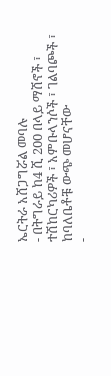ኤርትራ አሸጋግሯል መባሉ
- በትግራይ ከ4 ሺ 200 በላይ ማሽኖች ፣ ተሽከርካሪዎች ፣ አምቡላንሶች ፣ ገልባጮች ፣ ከባለቤቶቹ ውጭ መሆናቸው
-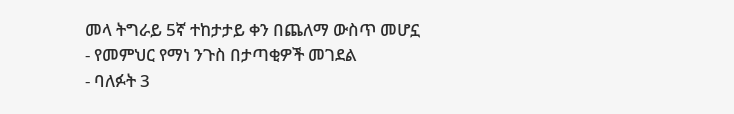መላ ትግራይ 5ኛ ተከታታይ ቀን በጨለማ ውስጥ መሆኗ
- የመምህር የማነ ንጉስ በታጣቂዎች መገደል
- ባለፉት 3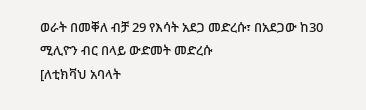ወራት በመቐለ ብቻ 29 የእሳት አደጋ መድረሱ፣ በአደጋው ከ30 ሚሊዮን ብር በላይ ውድመት መድረሱ
[ለቲክቫህ አባላት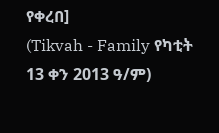የቀረበ]
(Tikvah - Family የካቲት 13 ቀን 2013 ዓ/ም)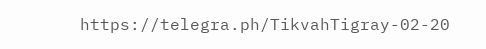https://telegra.ph/TikvahTigray-02-20